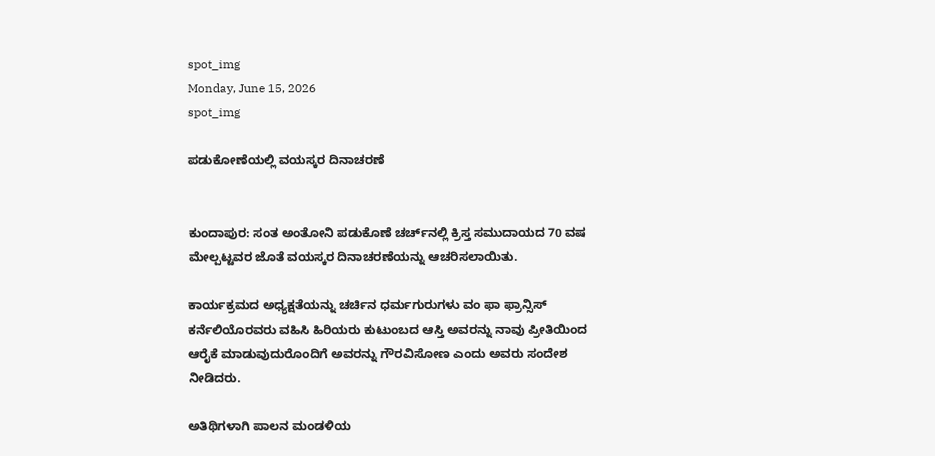spot_img
Monday, June 15, 2026
spot_img

ಪಡುಕೋಣೆಯಲ್ಲಿ ವಯಸ್ಕರ ದಿನಾಚರಣೆ


ಕುಂದಾಪುರ: ಸಂತ ಅಂತೋನಿ ಪಡುಕೊಣೆ ಚರ್ಚ್‌ನಲ್ಲಿ ಕ್ರಿಸ್ತ ಸಮುದಾಯದ 70 ವಷ ಮೇಲ್ಪಟ್ಟವರ ಜೊತೆ ವಯಸ್ಕರ ದಿನಾಚರಣೆಯನ್ನು ಆಚರಿಸಲಾಯಿತು.

ಕಾರ್ಯಕ್ರಮದ ಅಧ್ಯಕ್ಷತೆಯನ್ನು ಚರ್ಚಿನ ಧರ್ಮಗುರುಗಳು ವಂ ಫಾ ಫ್ರಾನ್ಸಿಸ್ ಕರ್ನೆಲಿಯೊರವರು ವಹಿಸಿ ಹಿರಿಯರು ಕುಟುಂಬದ ಆಸ್ತಿ ಅವರನ್ನು ನಾವು ಪ್ರೀತಿಯಿಂದ ಆರೈಕೆ ಮಾಡುವುದುರೊಂದಿಗೆ ಅವರನ್ನು ಗೌರವಿಸೋಣ ಎಂದು ಅವರು ಸಂದೇಶ ನೀಡಿದರು.

ಅತಿಥಿಗಳಾಗಿ ಪಾಲನ ಮಂಡಳಿಯ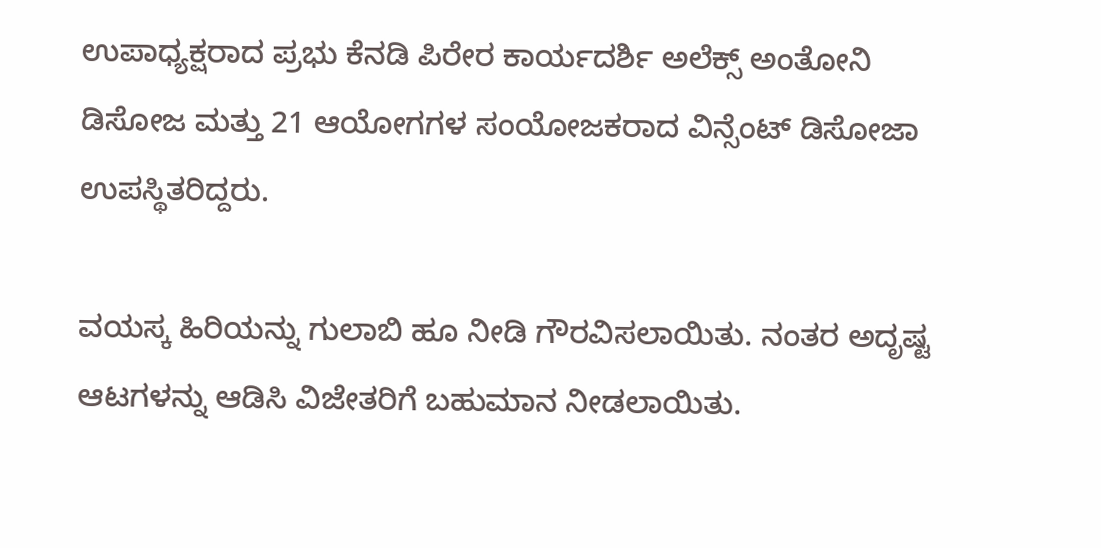ಉಪಾಧ್ಯಕ್ಷರಾದ ಪ್ರಭು ಕೆನಡಿ ಪಿರೇರ ಕಾರ್ಯದರ್ಶಿ ಅಲೆಕ್ಸ್ ಅಂತೋನಿ ಡಿಸೋಜ ಮತ್ತು 21 ಆಯೋಗಗಳ ಸಂಯೋಜಕರಾದ ವಿನ್ಸೆಂಟ್ ಡಿಸೋಜಾ ಉಪಸ್ಥಿತರಿದ್ದರು.

ವಯಸ್ಕ ಹಿರಿಯನ್ನು ಗುಲಾಬಿ ಹೂ ನೀಡಿ ಗೌರವಿಸಲಾಯಿತು. ನಂತರ ಅದೃಷ್ಟ ಆಟಗಳನ್ನು ಆಡಿಸಿ ವಿಜೇತರಿಗೆ ಬಹುಮಾನ ನೀಡಲಾಯಿತು.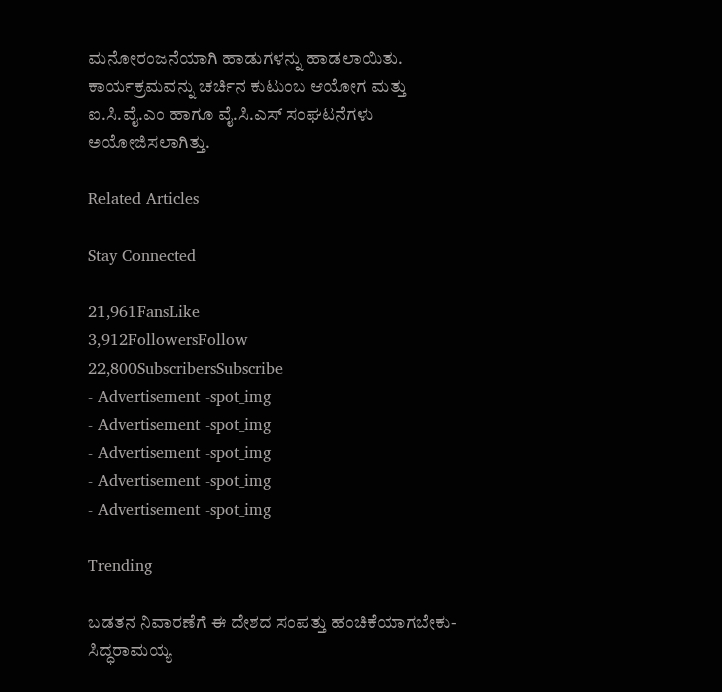ಮನೋರಂಜನೆಯಾಗಿ ಹಾಡುಗಳನ್ನು ಹಾಡಲಾಯಿತು. ಕಾರ್ಯಕ್ರಮವನ್ನು ಚರ್ಚಿನ ಕುಟುಂಬ ಆಯೋಗ ಮತ್ತು ಐ.ಸಿ.ವೈ.ಎಂ ಹಾಗೂ ವೈ.ಸಿ.ಎಸ್ ಸಂಘಟನೆಗಳು ಅಯೋಜಿಸಲಾಗಿತ್ತು.

Related Articles

Stay Connected

21,961FansLike
3,912FollowersFollow
22,800SubscribersSubscribe
- Advertisement -spot_img
- Advertisement -spot_img
- Advertisement -spot_img
- Advertisement -spot_img
- Advertisement -spot_img

Trending

ಬಡತನ ನಿವಾರಣೆಗೆ ಈ ದೇಶದ ಸಂಪತ್ತು ಹಂಚಿಕೆಯಾಗಬೇಕು-ಸಿದ್ಧರಾಮಯ್ಯ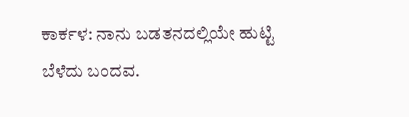ಕಾರ್ಕಳ: ನಾನು ಬಡತನದಲ್ಲಿಯೇ ಹುಟ್ಟಿ ಬೆಳೆದು ಬಂದವ.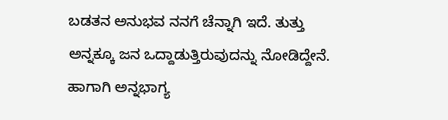ಬಡತನ ಅನುಭವ ನನಗೆ ಚೆನ್ನಾಗಿ ಇದೆ. ತುತ್ತು ಅನ್ನಕ್ಕೂ ಜನ ಒದ್ದಾಡುತ್ತಿರುವುದನ್ನು ನೋಡಿದ್ದೇನೆ. ಹಾಗಾಗಿ ಅನ್ನಭಾಗ್ಯ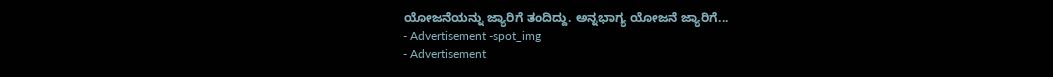ಯೋಜನೆಯನ್ನು ಜ್ಯಾರಿಗೆ ತಂದಿದ್ದು. ಅನ್ನಭಾಗ್ಯ ಯೋಜನೆ ಜ್ಯಾರಿಗೆ...
- Advertisement -spot_img
- Advertisement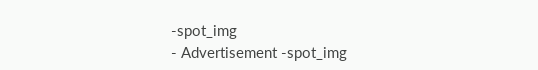-spot_img
- Advertisement -spot_img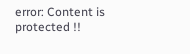error: Content is protected !!